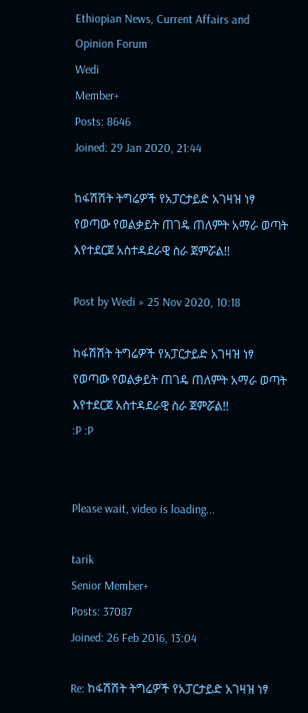Ethiopian News, Current Affairs and Opinion Forum
Wedi
Member+
Posts: 8646
Joined: 29 Jan 2020, 21:44

ከፋሽሽት ትግሬዎች የአፓርታይድ አገዛዝ ነፃ የወጣው የወልቃይት ጠገዴ ጠለምት አማራ ወጣት እየተደርጀ አስተዳደራዊ ስራ ጀምሯል!!

Post by Wedi » 25 Nov 2020, 10:18

ከፋሽሽት ትግሬዎች የአፓርታይድ አገዛዝ ነፃ የወጣው የወልቃይት ጠገዴ ጠለምት አማራ ወጣት እየተደርጀ አስተዳደራዊ ስራ ጀምሯል!!
:P :P


Please wait, video is loading...

tarik
Senior Member+
Posts: 37087
Joined: 26 Feb 2016, 13:04

Re: ከፋሽሽት ትግሬዎች የአፓርታይድ አገዛዝ ነፃ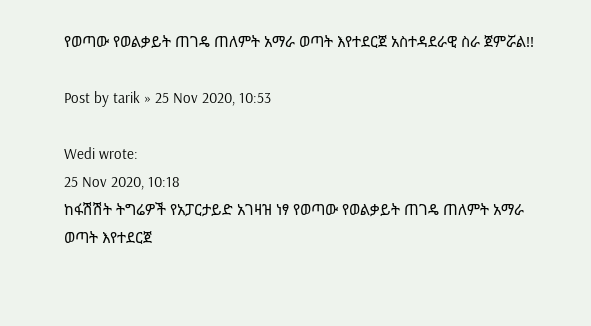የወጣው የወልቃይት ጠገዴ ጠለምት አማራ ወጣት እየተደርጀ አስተዳደራዊ ስራ ጀምሯል!!

Post by tarik » 25 Nov 2020, 10:53

Wedi wrote:
25 Nov 2020, 10:18
ከፋሽሽት ትግሬዎች የአፓርታይድ አገዛዝ ነፃ የወጣው የወልቃይት ጠገዴ ጠለምት አማራ ወጣት እየተደርጀ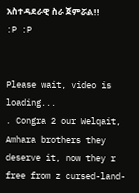አስተዳደራዊ ስራ ጀምሯል!!
:P :P


Please wait, video is loading...
. Congra 2 our Welqait, Amhara brothers they deserve it, now they r free from z cursed-land-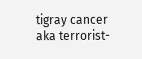tigray cancer aka terrorist-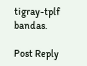tigray-tplf bandas.

Post Reply